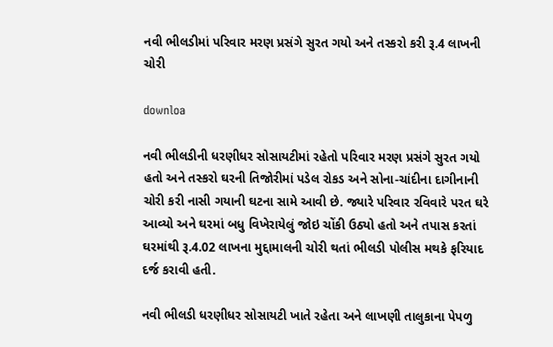નવી ભીલડીમાં પરિવાર મરણ પ્રસંગે સુરત ગયો અને તસ્કરો કરી રૂ.4 લાખની ચોરી

downloa

નવી ભીલડીની ધરણીધર સોસાયટીમાં રહેતો પરિવાર મરણ પ્રસંગે સુરત ગયો હતો અને તસ્કરો ઘરની તિજોરીમાં પડેલ રોકડ અને સોના-ચાંદીના દાગીનાની ચોરી કરી નાસી ગયાની ઘટના સામે આવી છે. જ્યારે પરિવાર રવિવારે પરત ઘરે આવ્યો અને ઘરમાં બધુ વિખેરાયેલું જોઇ ચોંકી ઉઠ્યો હતો અને તપાસ કરતાં ઘરમાંથી રૂ.4.02 લાખના મુદ્દામાલની ચોરી થતાં ભીલડી પોલીસ મથકે ફરિયાદ દર્જ કરાવી હતી.

નવી ભીલડી ધરણીધર સોસાયટી ખાતે રહેતા અને લાખણી તાલુકાના પેપળુ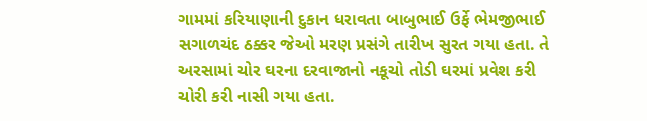ગામમાં કરિયાણાની દુકાન ધરાવતા બાબુભાઈ ઉર્ફે ભેમજીભાઈ સગાળચંદ ઠક્કર જેઓ મરણ પ્રસંગે તારીખ સુરત ગયા હતા. તે અરસામાં ચોર ઘરના દરવાજાનો નકૂચો તોડી ઘરમાં પ્રવેશ કરી ચોરી કરી નાસી ગયા હતા.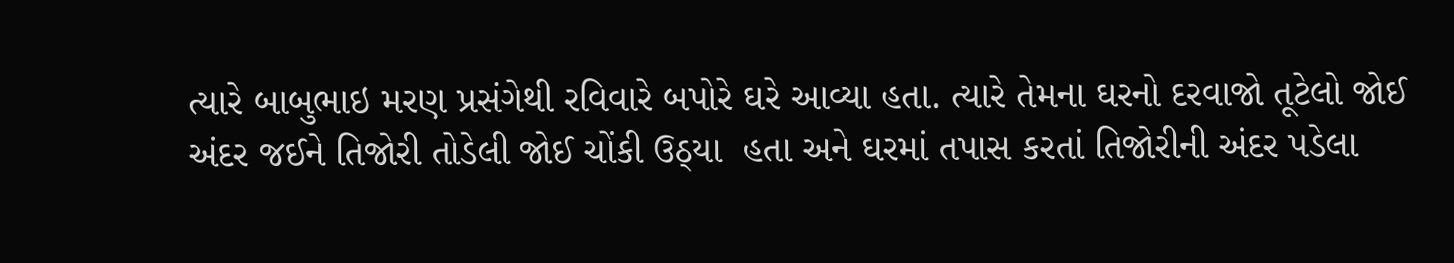ત્યારે બાબુભાઇ મરણ પ્રસંગેથી રવિવારે બપોરે ઘરે આવ્યા હતા. ત્યારે તેમના ઘરનો દરવાજો તૂટેલો જોઈ અંદર જઈને તિજોરી તોડેલી જોઈ ચોંકી ઉઠ્યા  હતા અને ઘરમાં તપાસ કરતાં તિજોરીની અંદર પડેલા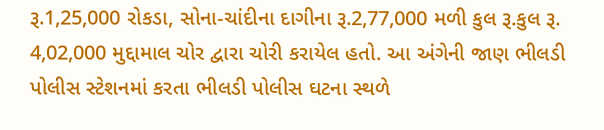રૂ.1,25,000 રોકડા, સોના-ચાંદીના દાગીના રૂ.2,77,000 મળી કુલ રૂ.કુલ રૂ. 4,02,000 મુદ્દામાલ ચોર દ્વારા ચોરી કરાયેલ હતો. આ અંગેની જાણ ભીલડી પોલીસ સ્ટેશનમાં કરતા ભીલડી પોલીસ ઘટના સ્થળે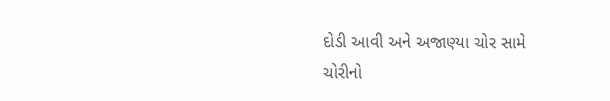દોડી આવી અને અજાણ્યા ચોર સામે ચોરીનો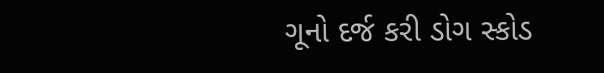ગૂનો દર્જ કરી ડોગ સ્કોડ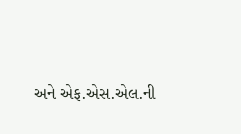અને એફ.એસ.એલ.ની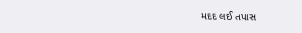મદદ લઈ તપાસ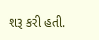શરૂ કરી હતી.